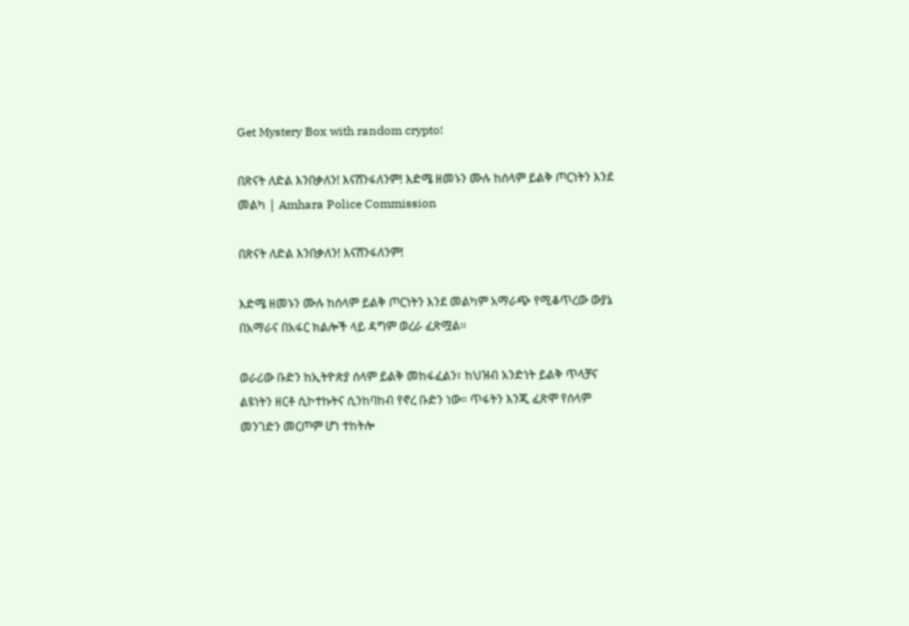Get Mystery Box with random crypto!

በጽናት ለድል እንበቃለን! እናሸንፋለንም! እድሜ ዘመኑን ሙሉ ከሰላም ይልቅ ጦርነትን እንደ መልካ | Amhara Police Commission

በጽናት ለድል እንበቃለን! እናሸንፋለንም!

እድሜ ዘመኑን ሙሉ ከሰላም ይልቅ ጦርነትን እንደ መልካም አማራጭ የሚቆጥረው ውያኔ በአማራና በአፋር ክልሎች ላይ ዳግም ወረራ ፈጽሟል።

ወራሪው ቡድን ከኢትዮጵያ ሰላም ይልቅ መከፋፈልን፣ ከህዝብ አንድነት ይልቅ ጥላቻና ልዩነትን ዘርቶ ሲኮተኩትና ሲንከባከብ የኖረ ቡድን ነው። ጥፋትን እንጂ ፈጽሞ የሰላም መንገድን መርጦም ሆነ ተከትሎ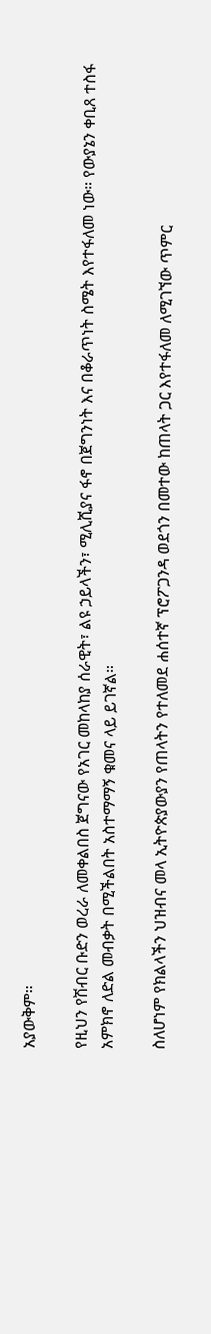አያውቅም።

የዚህን የሽብር ቡድን ወረራ ለመቀልበስ ጀግናው የአገር መከላከያ ሰራዊት፣ ልዩ ኃይላችን፣ ሚሊሺያና ፋኖ በጀግንነት እና በቆራጥነት ስሜት እየተፋለመ ነው። የውያኔን ቀቢጸ ተስፋ አምክኖ ለድል መብቃት በሚችልበት አስተማማኝ ቁመና ላይ ይገኛል።

ስለሆነም የክልላችን ህዝብና መላ ኢትዮጵያውያን የጠላትን የተለመደ ሐሰተኛ ፕሮፖጋንዳ ወደጎን በመተው ከጠላት ጋር እየተፋለመ ለሚገኘው ጥምር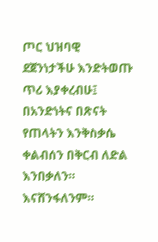ጦር ህዝባዊ ደጀንነታችሁ እንድትወጡ ጥሪ እያቀረብሁ፤ በአንድነትና በጽናት የጠላትን እንቅስቃሴ ቀልብሰን በቅርብ ለድል እንበቃለን። እናሸንፋለንም።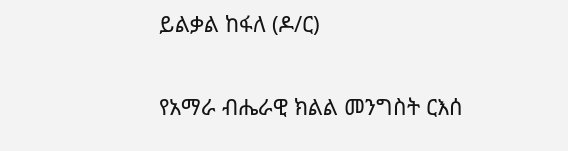ይልቃል ከፋለ (ዶ/ር)

የአማራ ብሔራዊ ክልል መንግስት ርእሰ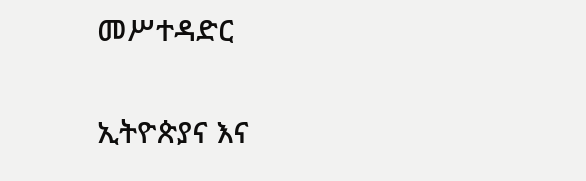መሥተዳድር

ኢትዮጵያና እና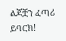ልጆቿን ፈጣሪ ይባርክ!